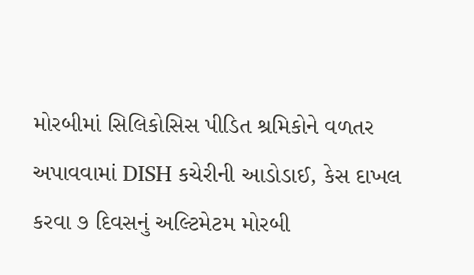મોરબીમાં સિલિકોસિસ પીડિત શ્રમિકોને વળતર અપાવવામાં DISH કચેરીની આડોડાઈ, કેસ દાખલ કરવા ૭ દિવસનું અલ્ટિમેટમ મોરબી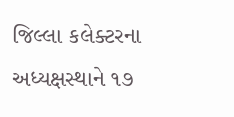જિલ્લા કલેક્ટરના અધ્યક્ષસ્થાને ૧૭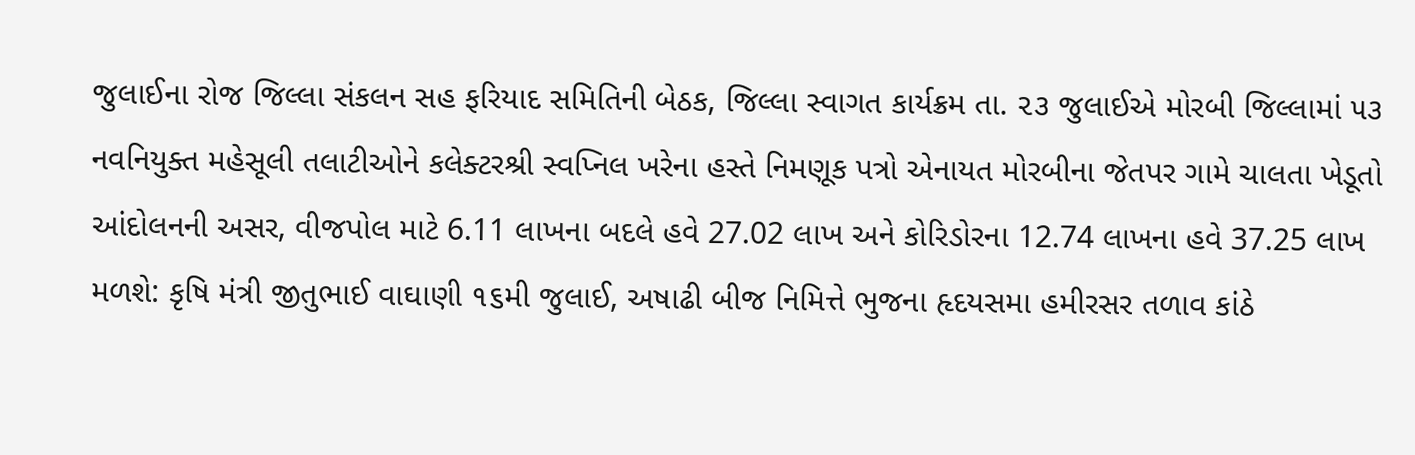જુલાઈના રોજ જિલ્લા સંકલન સહ ફરિયાદ સમિતિની બેઠક, જિલ્લા સ્વાગત કાર્યક્રમ તા. ૨૩ જુલાઈએ મોરબી જિલ્લામાં ૫૩ નવનિયુક્ત મહેસૂલી તલાટીઓને કલેક્ટરશ્રી સ્વપ્નિલ ખરેના હસ્તે નિમણૂક પત્રો એનાયત મોરબીના જેતપર ગામે ચાલતા ખેડૂતો આંદોલનની અસર, વીજપોલ માટે 6.11 લાખના બદલે હવે 27.02 લાખ અને કોરિડોરના 12.74 લાખના હવે 37.25 લાખ મળશે: કૃષિ મંત્રી જીતુભાઈ વાઘાણી ૧૬મી જુલાઈ, અષાઢી બીજ નિમિત્તે ભુજના હૃદયસમા હમીરસર તળાવ કાંઠે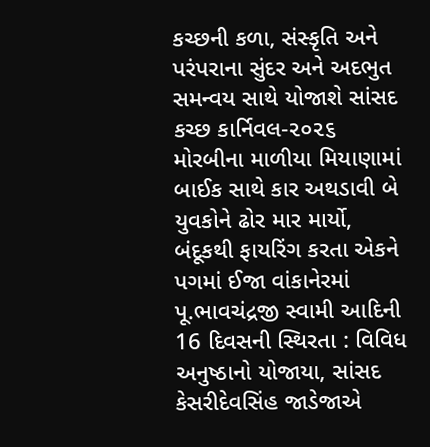કચ્છની કળા, સંસ્કૃતિ અને પરંપરાના સુંદર અને અદભુત સમન્વય સાથે યોજાશે સાંસદ કચ્છ કાર્નિવલ-૨૦૨૬ મોરબીના માળીયા મિયાણામાં બાઈક સાથે કાર અથડાવી બે યુવકોને ઢોર માર માર્યો, બંદૂકથી ફાયરિંગ કરતા એકને પગમાં ઈજા વાંકાનેરમાં પૂ.ભાવચંદ્રજી સ્વામી આદિની 16 દિવસની સ્થિરતા : વિવિધ અનુષ્ઠાનો યોજાયા, સાંસદ કેસરીદેવસિંહ જાડેજાએ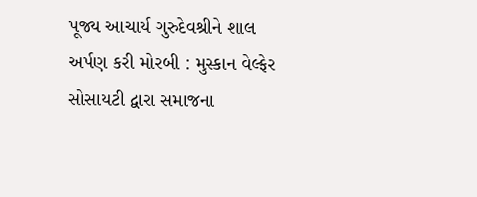પૂજ્ય આચાર્ય ગુરુદેવશ્રીને શાલ અર્પણ કરી મોરબી : મુસ્કાન વેલ્ફેર સોસાયટી દ્વારા સમાજના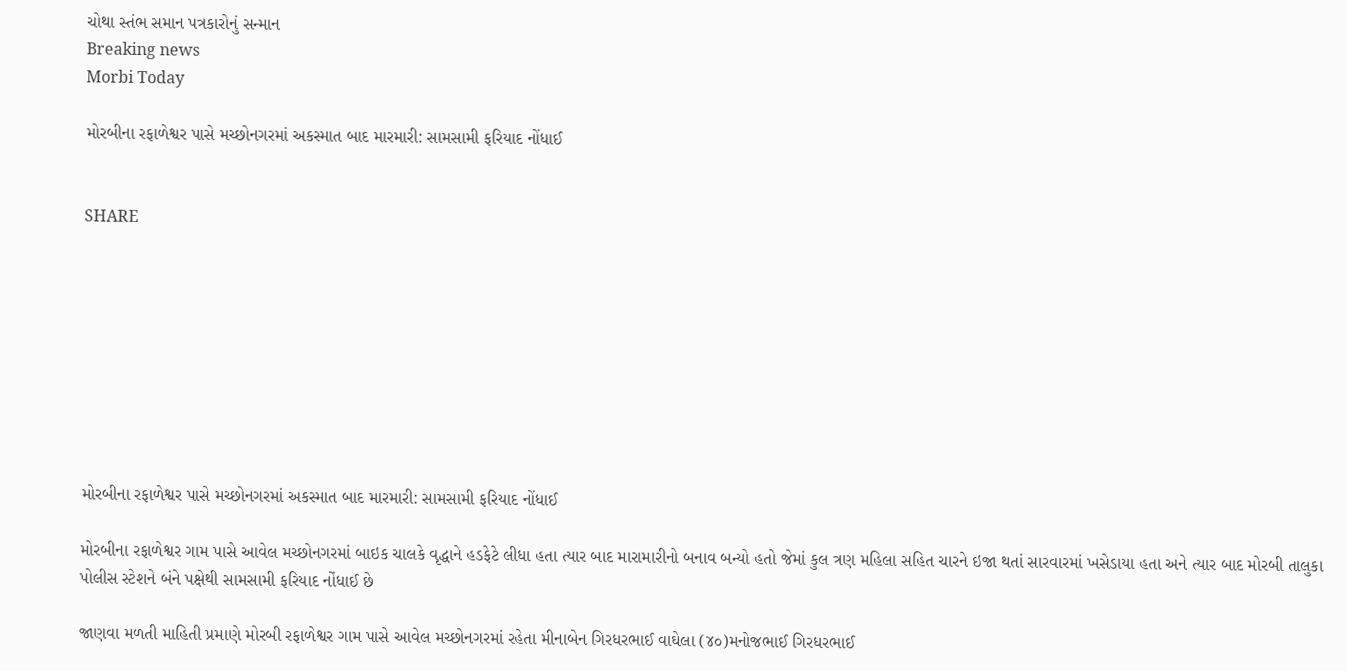ચોથા સ્તંભ સમાન પત્રકારોનું સન્માન
Breaking news
Morbi Today

મોરબીના રફાળેશ્વર પાસે મચ્છોનગરમાં અકસ્માત બાદ મારમારી: સામસામી ફરિયાદ નોંધાઈ


SHARE









મોરબીના રફાળેશ્વર પાસે મચ્છોનગરમાં અકસ્માત બાદ મારમારી: સામસામી ફરિયાદ નોંધાઈ

મોરબીના રફાળેશ્વર ગામ પાસે આવેલ મચ્છોનગરમાં બાઇક ચાલકે વૃદ્ધાને હડફેટે લીધા હતા ત્યાર બાદ મારામારીનો બનાવ બન્યો હતો જેમાં કુલ ત્રણ મહિલા સહિત ચારને ઇજા થતાં સારવારમાં ખસેડાયા હતા અને ત્યાર બાદ મોરબી તાલુકા પોલીસ સ્ટેશને બંને પક્ષેથી સામસામી ફરિયાદ નોંધાઈ છે

જાણવા મળતી માહિતી પ્રમાણે મોરબી રફાળેશ્વર ગામ પાસે આવેલ મચ્છોનગરમાં રહેતા મીનાબેન ગિરધરભાઈ વાઘેલા (૪૦)મનોજભાઈ ગિરધરભાઈ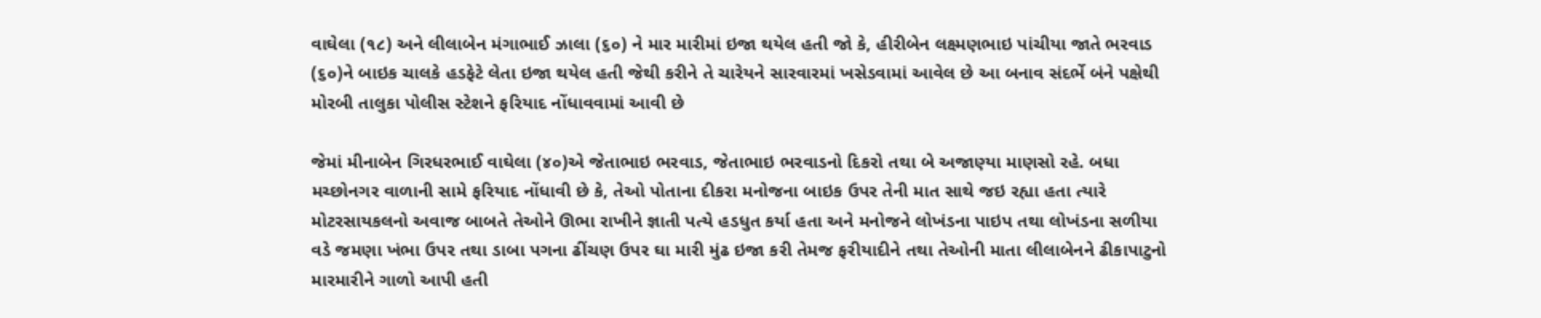વાઘેલા (૧૮) અને લીલાબેન મંગાભાઈ ઝાલા (૬૦) ને માર મારીમાં ઇજા થયેલ હતી જો કે, હીરીબેન લક્ષ્મણભાઇ પાંચીયા જાતે ભરવાડ (૬૦)ને બાઇક ચાલકે હડફેટે લેતા ઇજા થયેલ હતી જેથી કરીને તે ચારેયને સારવારમાં ખસેડવામાં આવેલ છે આ બનાવ સંદર્ભે બંને પક્ષેથી મોરબી તાલુકા પોલીસ સ્ટેશને ફરિયાદ નોંધાવવામાં આવી છે

જેમાં મીનાબેન ગિરધરભાઈ વાઘેલા (૪૦)એ જેતાભાઇ ભરવાડ, જેતાભાઇ ભરવાડનો દિકરો તથા બે અજાણ્યા માણસો રહે. બધા મચ્છોનગર વાળાની સામે ફરિયાદ નોંધાવી છે કે, તેઓ પોતાના દીકરા મનોજના બાઇક ઉપર તેની માત સાથે જઇ રહ્યા હતા ત્યારે મોટરસાયકલનો અવાજ બાબતે તેઓને ઊભા રાખીને જ્ઞાતી પત્યે હડધુત કર્યા હતા અને મનોજને લોખંડના પાઇપ તથા લોખંડના સળીયા વડે જમણા ખંભા ઉપર તથા ડાબા પગના ઢીંચણ ઉપર ઘા મારી મુંઢ ઇજા કરી તેમજ ફરીયાદીને તથા તેઓની માતા લીલાબેનને ઢીકાપાટુનો મારમારીને ગાળો આપી હતી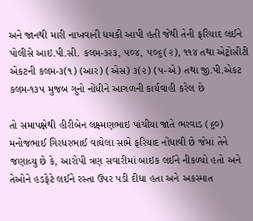અને જાનથી મારી નાખવાની ધમકી આપી હતી જેથી તેની ફરિયાદ લઈને પોલીસે આઇ.પી.સી. કલમ-૩૨૩, ૫૦૪, ૫૦૬(૨), ૧૧૪ તથા એટ્રોસીટી એકટની કલમ-૩(૧) (આર) (એસ) ૩(૨) (૫-એ) તથા જી.પી.એકટ કલમ-૧૩૫ મુજબ ગુનો નોંધીને આગળની કાર્યવાહી કરેલ છે

તો સમાપક્ષેથી હીરીબેન લક્ષ્મણભાઇ પાંચીયા જાતે ભરવાડ (૬૦) મનોજભાઈ ગિરધરભાઈ વાઘેલા સામે ફરિયાદ નોંધાવી છે જેમાં તેને જણાવ્યુ છે કે, આરોપી ત્રણ સવારીમાં બાઇક લઈને નીકળ્યો હતો અને તેઓને હડફેટે લઈને રસ્તા ઉપર પડી દીધા હતા અને અકસ્માત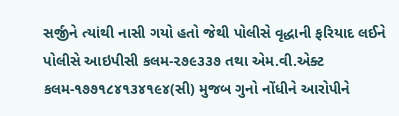સર્જીને ત્યાંથી નાસી ગયો હતો જેથી પોલીસે વૃદ્ધાની ફરિયાદ લઈને પોલીસે આઇપીસી કલમ-૨૭૯૩૩૭ તથા એમ.વી.એક્ટ કલમ-૧૭૭૧૮૪૧૩૪૧૯૪(સી) મુજબ ગુનો નોંધીને આરોપીને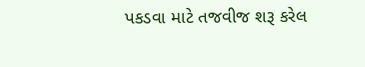પકડવા માટે તજવીજ શરૂ કરેલ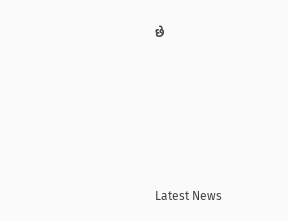છે






Latest News